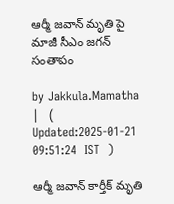ఆర్మీ జవాన్ మృతి పై మాజీ సీఎం జగన్ సంతాపం

by Jakkula.Mamatha |   (  Updated:2025-01-21 09:51:24  IST  )

ఆర్మీ జవాన్ కార్తీక్ మృతి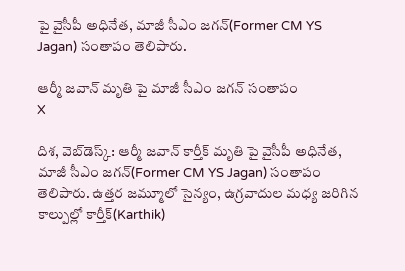పై వైసీపీ అధినేత, మాజీ సీఎం జగన్(Former CM YS Jagan) సంతాపం తెలిపారు.

ఆర్మీ జవాన్ మృతి పై మాజీ సీఎం జగన్ సంతాపం
X

దిశ, వెబ్‌డెస్క్: ఆర్మీ జవాన్ కార్తీక్ మృతి పై వైసీపీ అధినేత, మాజీ సీఎం జగన్(Former CM YS Jagan) సంతాపం తెలిపారు. ఉత్తర జమ్మూలో సైన్యం, ఉగ్రవాదుల మధ్య జరిగిన కాల్పుల్లో కార్తీక్(Karthik)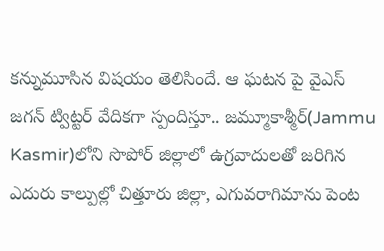కన్నుమూసిన విషయం తెలిసిందే. ఆ ఘటన పై వైఎస్ జగన్ ట్విట్టర్ వేదికగా స్పందిస్తూ.. జ‌మ్మూకాశ్మీర్‌(Jammu Kasmir)లోని సొపోర్ జిల్లాలో ఉగ్ర‌వాదుల‌తో జ‌రిగిన ఎదురు కాల్పుల్లో చిత్తూరు జిల్లా, ఎగువరాగిమాను పెంట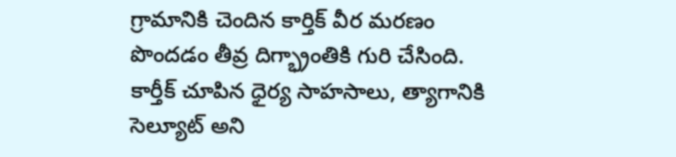గ్రామానికి చెందిన కార్తిక్ వీర మ‌ర‌ణం పొంద‌డం తీవ్ర దిగ్భ్రాంతికి గురి చేసింది. కార్తీక్ చూపిన ధైర్య సాహసాలు, త్యాగానికి సెల్యూట్ అని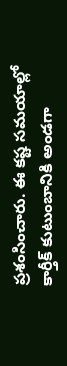ప్రశంసించారు. ఈ కష్ట సమయాల్లో కార్తీక్ కుటుంబానికి అండగా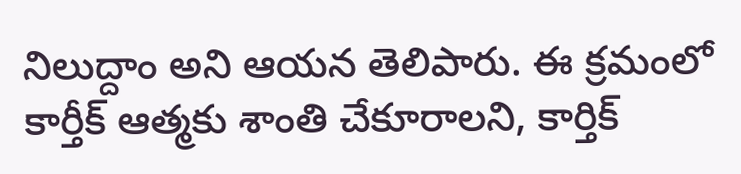నిలుద్దాం అని ఆయన తెలిపారు. ఈ క్రమంలో కార్తీక్ ఆత్మ‌కు శాంతి చేకూరాల‌ని, కార్తిక్‌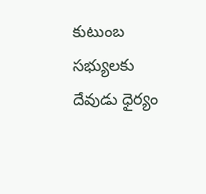కుటుంబ స‌భ్యుల‌కు దేవుడు ధైర్యం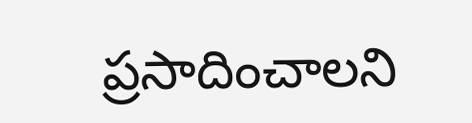ప్ర‌సాదించాల‌ని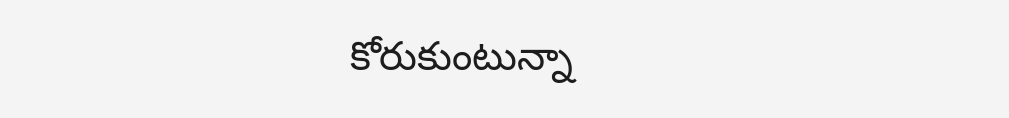కోరుకుంటున్నా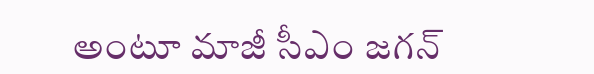అంటూ మాజీ సీఎం జగన్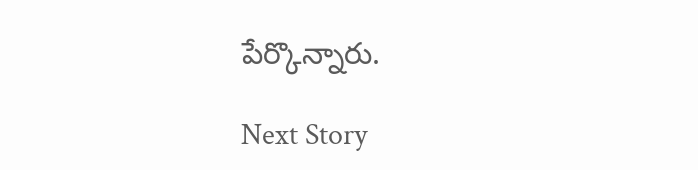పేర్కొన్నారు.

Next Story